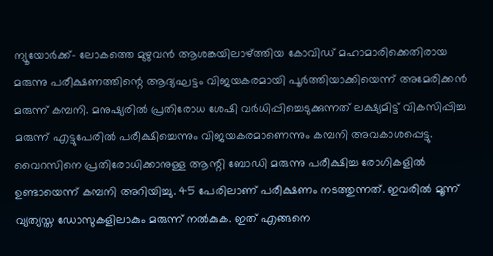ന്യൂയോർക്ക്- ലോകത്തെ മുഴുവൻ ആശങ്കയിലാഴ്ത്തിയ കോവിഡ് മഹാമാരിക്കെതിരായ മരുന്നു പരീക്ഷണത്തിന്റെ ആദ്യഘട്ടം വിജയകരമായി പൂർത്തിയാക്കിയെന്ന് അമേരിക്കൻ മരുന്ന് കമ്പനി. മനുഷ്യരിൽ പ്രതിരോധ ശേഷി വർധിപ്പിച്ചെടുക്കുന്നത് ലക്ഷ്യമിട്ട് വികസിപ്പിച്ച മരുന്ന് എട്ടുപേരിൽ പരീക്ഷിച്ചെന്നും വിജയകരമാണെന്നും കമ്പനി അവകാശപ്പെട്ടു. വൈറസിനെ പ്രതിരോധിക്കാനുള്ള ആന്റി ബോഡി മരുന്നു പരീക്ഷിച്ച രോഗികളിൽ ഉണ്ടായെന്ന് കമ്പനി അറിയിച്ചു. 45 പേരിലാണ് പരീക്ഷണം നടത്തുന്നത്. ഇവരിൽ മൂന്ന് വ്യത്യസ്ത ഡോസുകളിലാകും മരുന്ന് നൽകുക. ഇത് എങ്ങനെ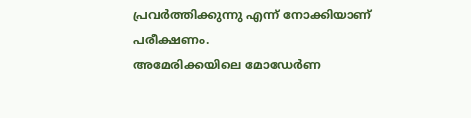പ്രവർത്തിക്കുന്നു എന്ന് നോക്കിയാണ് പരീക്ഷണം.
അമേരിക്കയിലെ മോഡേർണ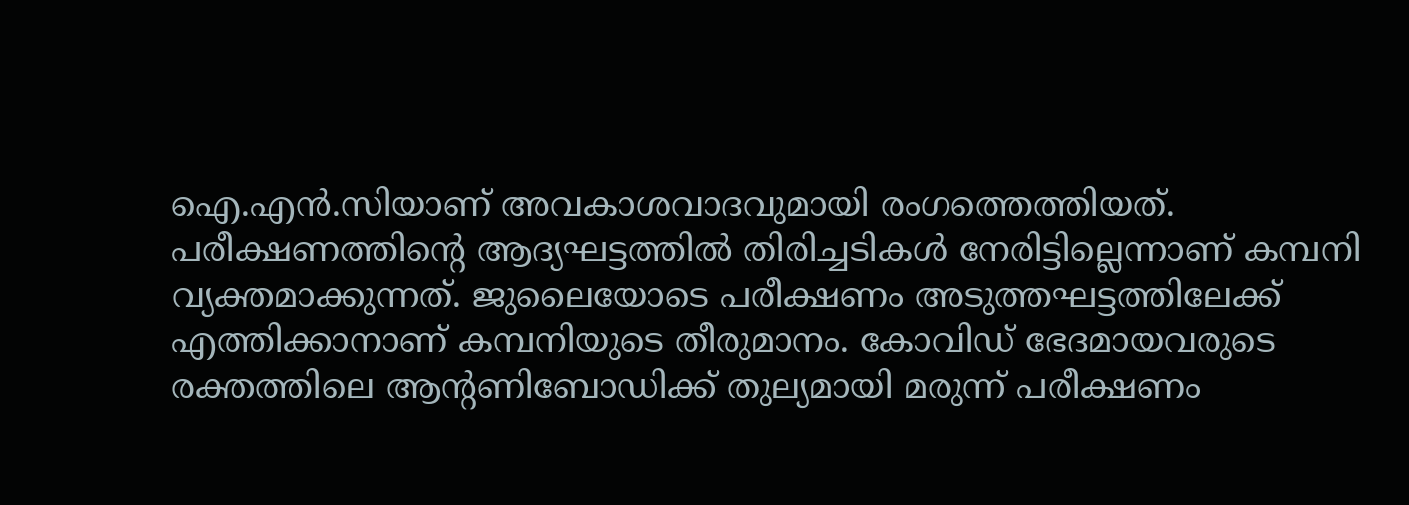ഐ.എൻ.സിയാണ് അവകാശവാദവുമായി രംഗത്തെത്തിയത്. പരീക്ഷണത്തിന്റെ ആദ്യഘട്ടത്തിൽ തിരിച്ചടികൾ നേരിട്ടില്ലെന്നാണ് കമ്പനി വ്യക്തമാക്കുന്നത്. ജുലൈയോടെ പരീക്ഷണം അടുത്തഘട്ടത്തിലേക്ക് എത്തിക്കാനാണ് കമ്പനിയുടെ തീരുമാനം. കോവിഡ് ഭേദമായവരുടെ രക്തത്തിലെ ആന്റണിബോഡിക്ക് തുല്യമായി മരുന്ന് പരീക്ഷണം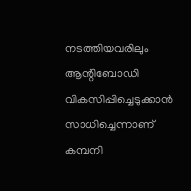നടത്തിയവരിലും ആന്റിബോഡി വികസിപ്പിച്ചെടുക്കാൻ സാധിച്ചെന്നാണ് കമ്പനി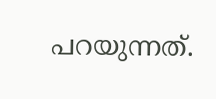പറയുന്നത്.